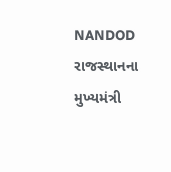NANDOD
રાજસ્થાનના મુખ્યમંત્રી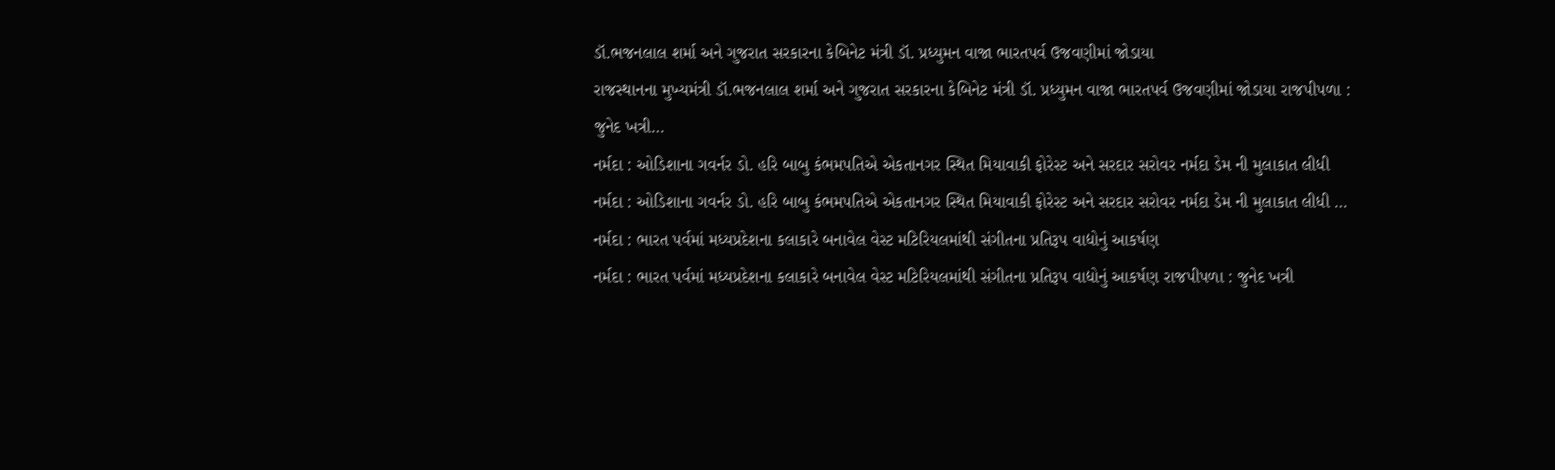ડૉ.ભજનલાલ શર્મા અને ગુજરાત સરકારના કેબિનેટ મંત્રી ડૉ. પ્રધ્યુમન વાજા ભારતપર્વ ઉજવણીમાં જોડાયા
રાજસ્થાનના મુખ્યમંત્રી ડૉ.ભજનલાલ શર્મા અને ગુજરાત સરકારના કેબિનેટ મંત્રી ડૉ. પ્રધ્યુમન વાજા ભારતપર્વ ઉજવણીમાં જોડાયા રાજપીપળા : જુનેદ ખત્રી…
નર્મદા : ઓડિશાના ગવર્નર ડો. હરિ બાબુ કંભમપતિએ એકતાનગર સ્થિત મિયાવાકી ફોરેસ્ટ અને સરદાર સરોવર નર્મદા ડેમ ની મુલાકાત લીધી
નર્મદા : ઓડિશાના ગવર્નર ડો. હરિ બાબુ કંભમપતિએ એકતાનગર સ્થિત મિયાવાકી ફોરેસ્ટ અને સરદાર સરોવર નર્મદા ડેમ ની મુલાકાત લીધી …
નર્મદા : ભારત પર્વમાં મધ્યપ્રદેશના કલાકારે બનાવેલ વેસ્ટ મટિરિયલમાંથી સંગીતના પ્રતિરૂપ વાદ્યોનું આકર્ષણ
નર્મદા : ભારત પર્વમાં મધ્યપ્રદેશના કલાકારે બનાવેલ વેસ્ટ મટિરિયલમાંથી સંગીતના પ્રતિરૂપ વાદ્યોનું આકર્ષણ રાજપીપળા : જુનેદ ખત્રી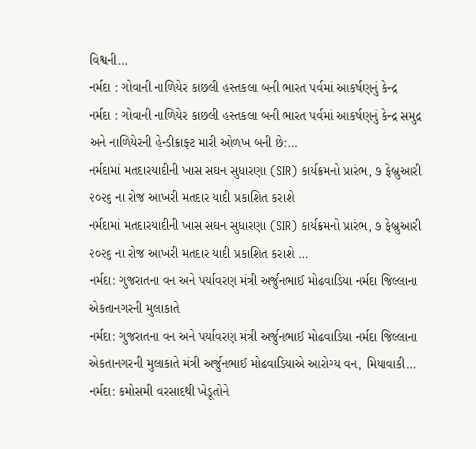વિશ્વની…
નર્મદા : ગોવાની નાળિયેર કાછલી હસ્તકલા બની ભારત પર્વમાં આકર્ષણનું કેન્દ્ર
નર્મદા : ગોવાની નાળિયેર કાછલી હસ્તકલા બની ભારત પર્વમાં આકર્ષણનું કેન્દ્ર સમુદ્ર અને નાળિયેરની હેન્ડીક્રાફ્ટ મારી ઓળખ બની છે:…
નર્મદામાં મતદારયાદીની ખાસ સઘન સુધારણા (SIR) કાર્યક્રમનો પ્રારંભ, ૭ ફેબ્રુઆરી ૨૦૨૬ ના રોજ આખરી મતદાર યાદી પ્રકાશિત કરાશે
નર્મદામાં મતદારયાદીની ખાસ સઘન સુધારણા (SIR) કાર્યક્રમનો પ્રારંભ, ૭ ફેબ્રુઆરી ૨૦૨૬ ના રોજ આખરી મતદાર યાદી પ્રકાશિત કરાશે …
નર્મદા: ગુજરાતના વન અને પર્યાવરણ મંત્રી અર્જુનભાઈ મોઢવાડિયા નર્મદા જિલ્લાના એકતાનગરની મુલાકાતે
નર્મદા: ગુજરાતના વન અને પર્યાવરણ મંત્રી અર્જુનભાઈ મોઢવાડિયા નર્મદા જિલ્લાના એકતાનગરની મુલાકાતે મંત્રી અર્જુનભાઈ મોઢવાડિયાએ આરોગ્ય વન, મિયાવાકી…
નર્મદા: કમોસમી વરસાદથી ખેડૂતોને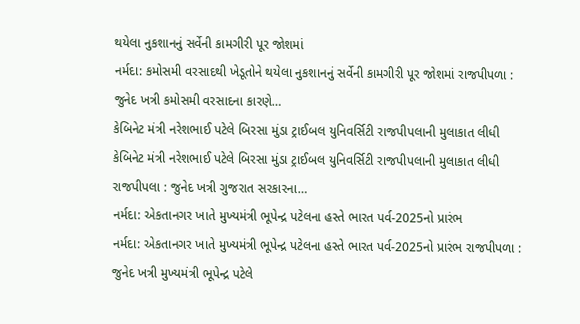થયેલા નુકશાનનું સર્વેની કામગીરી પૂર જોશમાં
નર્મદા: કમોસમી વરસાદથી ખેડૂતોને થયેલા નુકશાનનું સર્વેની કામગીરી પૂર જોશમાં રાજપીપળા : જુનેદ ખત્રી કમોસમી વરસાદના કારણે…
કેબિનેટ મંત્રી નરેશભાઈ પટેલે બિરસા મુંડા ટ્રાઈબલ યુનિવર્સિટી રાજપીપલાની મુલાકાત લીધી
કેબિનેટ મંત્રી નરેશભાઈ પટેલે બિરસા મુંડા ટ્રાઈબલ યુનિવર્સિટી રાજપીપલાની મુલાકાત લીધી રાજપીપલા : જુનેદ ખત્રી ગુજરાત સરકારના…
નર્મદા: એકતાનગર ખાતે મુખ્યમંત્રી ભૂપેન્દ્ર પટેલના હસ્તે ભારત પર્વ-2025નો પ્રારંભ
નર્મદા: એકતાનગર ખાતે મુખ્યમંત્રી ભૂપેન્દ્ર પટેલના હસ્તે ભારત પર્વ-2025નો પ્રારંભ રાજપીપળા : જુનેદ ખત્રી મુખ્યમંત્રી ભૂપેન્દ્ર પટેલે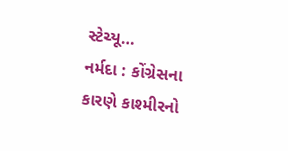સ્ટેચ્યૂ…
નર્મદા : કોંગ્રેસના કારણે કાશ્મીરનો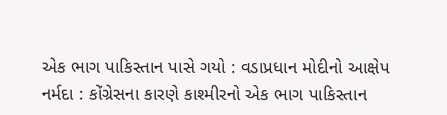એક ભાગ પાકિસ્તાન પાસે ગયો : વડાપ્રધાન મોદીનો આક્ષેપ
નર્મદા : કોંગ્રેસના કારણે કાશ્મીરનો એક ભાગ પાકિસ્તાન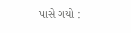પાસે ગયો :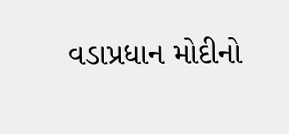વડાપ્રધાન મોદીનો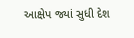આક્ષેપ જ્યાં સુધી દેશ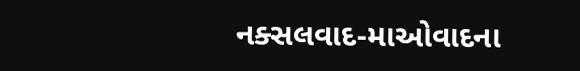નક્સલવાદ-માઓવાદના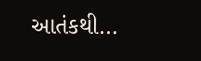આતંકથી…